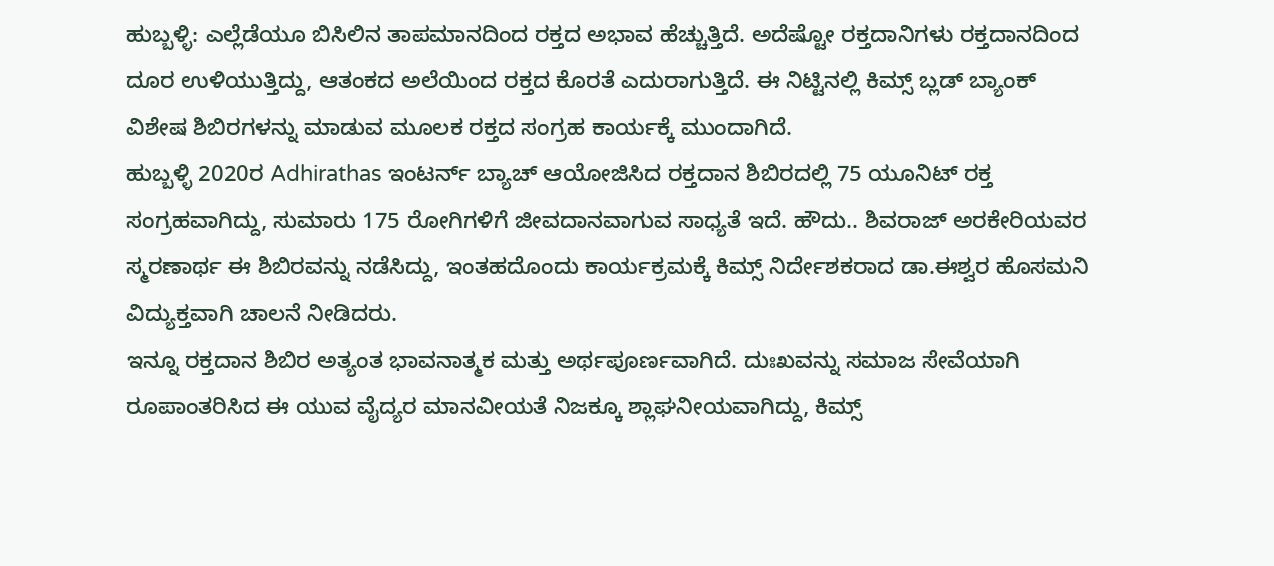ಹುಬ್ಬಳ್ಳಿ: ಎಲ್ಲೆಡೆಯೂ ಬಿಸಿಲಿನ ತಾಪಮಾನದಿಂದ ರಕ್ತದ ಅಭಾವ ಹೆಚ್ಚುತ್ತಿದೆ. ಅದೆಷ್ಟೋ ರಕ್ತದಾನಿಗಳು ರಕ್ತದಾನದಿಂದ ದೂರ ಉಳಿಯುತ್ತಿದ್ದು, ಆತಂಕದ ಅಲೆಯಿಂದ ರಕ್ತದ ಕೊರತೆ ಎದುರಾಗುತ್ತಿದೆ. ಈ ನಿಟ್ಟಿನಲ್ಲಿ ಕಿಮ್ಸ್ ಬ್ಲಡ್ ಬ್ಯಾಂಕ್ ವಿಶೇಷ ಶಿಬಿರಗಳನ್ನು ಮಾಡುವ ಮೂಲಕ ರಕ್ತದ ಸಂಗ್ರಹ ಕಾರ್ಯಕ್ಕೆ ಮುಂದಾಗಿದೆ.
ಹುಬ್ಬಳ್ಳಿ 2020ರ Adhirathas ಇಂಟರ್ನ್ ಬ್ಯಾಚ್ ಆಯೋಜಿಸಿದ ರಕ್ತದಾನ ಶಿಬಿರದಲ್ಲಿ 75 ಯೂನಿಟ್ ರಕ್ತ ಸಂಗ್ರಹವಾಗಿದ್ದು, ಸುಮಾರು 175 ರೋಗಿಗಳಿಗೆ ಜೀವದಾನವಾಗುವ ಸಾಧ್ಯತೆ ಇದೆ. ಹೌದು.. ಶಿವರಾಜ್ ಅರಕೇರಿಯವರ ಸ್ಮರಣಾರ್ಥ ಈ ಶಿಬಿರವನ್ನು ನಡೆಸಿದ್ದು, ಇಂತಹದೊಂದು ಕಾರ್ಯಕ್ರಮಕ್ಕೆ ಕಿಮ್ಸ್ ನಿರ್ದೇಶಕರಾದ ಡಾ.ಈಶ್ವರ ಹೊಸಮನಿ ವಿದ್ಯುಕ್ತವಾಗಿ ಚಾಲನೆ ನೀಡಿದರು.
ಇನ್ನೂ ರಕ್ತದಾನ ಶಿಬಿರ ಅತ್ಯಂತ ಭಾವನಾತ್ಮಕ ಮತ್ತು ಅರ್ಥಪೂರ್ಣವಾಗಿದೆ. ದುಃಖವನ್ನು ಸಮಾಜ ಸೇವೆಯಾಗಿ ರೂಪಾಂತರಿಸಿದ ಈ ಯುವ ವೈದ್ಯರ ಮಾನವೀಯತೆ ನಿಜಕ್ಕೂ ಶ್ಲಾಘನೀಯವಾಗಿದ್ದು, ಕಿಮ್ಸ್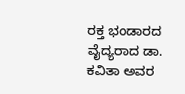ರಕ್ತ ಭಂಡಾರದ ವೈದ್ಯರಾದ ಡಾ. ಕವಿತಾ ಅವರ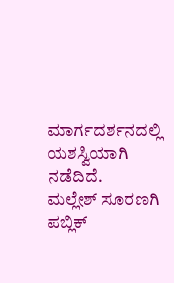ಮಾರ್ಗದರ್ಶನದಲ್ಲಿ ಯಶಸ್ವಿಯಾಗಿ ನಡೆದಿದೆ.
ಮಲ್ಲೇಶ್ ಸೂರಣಗಿ ಪಬ್ಲಿಕ್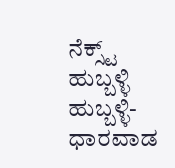ನೆಕ್ಸ್ಟ್ ಹುಬ್ಬಳ್ಳಿ
ಹುಬ್ಬಳ್ಳಿ-ಧಾರವಾಡ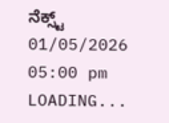ನೆಕ್ಸ್ಟ್
01/05/2026 05:00 pm
LOADING...